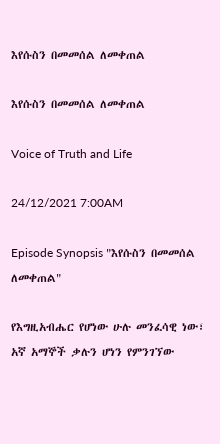እየሱስን በመመሰል ለመቀጠል

እየሱስን በመመሰል ለመቀጠል

Voice of Truth and Life

24/12/2021 7:00AM

Episode Synopsis "እየሱስን በመመሰል ለመቀጠል"

የእግዚአብሔር የሆነው ሁሉ መንፈሳዊ ነው፣ አኛ አማኞች ቃሉን ሆነን የምንገኘው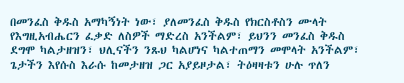በመንፈስ ቅዱስ አማካኝነት ነው፣ ያለመንፈስ ቅዱስ የክርስቶስን ሙላት የእግዚአብሔርን ፈቃድ ለስዎች ማድረስ አንችልም፣ ይህንን መንፈስ ቅዱስ ደግሞ ካልታዘዝን፣ ህሊናችን ንጹህ ካልሆነና ካልተጠማን መሞላት አንችልም፣ ጌታችን እየሱስ እራሱ ከመታዘዝ ጋር አያይዞታል፣ ትዕዛዛቱን ሁሉ ጥለን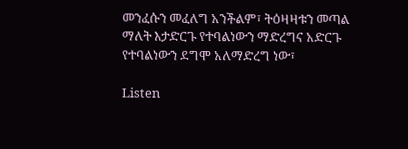መንፈሱን መፈለግ አንችልም፣ ትዕዛዛቱን መጣል ማለት እታድርጉ የተባልነውን ማድረግና አድርጉ የተባልነውን ደግሞ አለማድረግ ነው፣

Listen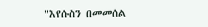"እየሱስን በመመሰል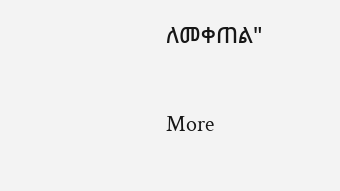ለመቀጠል"

More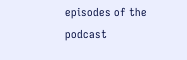episodes of the podcast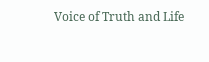Voice of Truth and Life